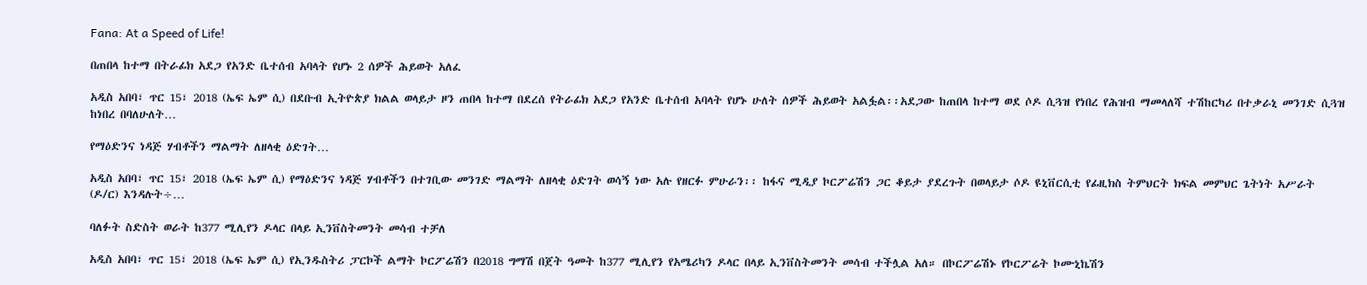Fana: At a Speed of Life!

በጠበላ ከተማ በትራፊክ አደጋ የአንድ ቤተሰብ አባላት የሆኑ 2 ሰዎች ሕይወት አለፈ

አዲስ አበባ፣ ጥር 15፣ 2018 (ኤፍ ኤም ሲ) በደቡብ ኢትዮጵያ ክልል ወላይታ ዞን ጠበላ ከተማ በደረሰ የትራፊክ አደጋ የአንድ ቤተሰብ አባላት የሆኑ ሁለት ሰዎች ሕይወት አልፏል፡፡አደጋው ከጠበላ ከተማ ወደ ሶዶ ሲጓዝ የነበረ የሕዝብ ማመላለሻ ተሽከርካሪ በተቃራኒ መንገድ ሲጓዝ ከነበረ በባለሁለት…

የማዕድንና ነዳጅ ሃብቶችን ማልማት ለዘላቂ ዕድገት…

አዲስ አበባ፣ ጥር 15፣ 2018 (ኤፍ ኤም ሲ) የማዕድንና ነዳጅ ሃብቶችን በተገቢው መንገድ ማልማት ለዘላቂ ዕድገት ወሳኝ ነው አሉ የዘርፉ ምሁራን፡፡ ከፋና ሚዲያ ኮርፖሬሽን ጋር ቆይታ ያደረጉት በወላይታ ሶዶ ዩኒቨርሲቲ የፊዚክስ ትምህርት ክፍል መምህር ጌትነት አሥራት (ዶ/ር) እንዳሉት÷…

ባለፉት ስድስት ወራት ከ377 ሚሊየን ዶላር በላይ ኢንቨስትመንት መሳብ ተቻለ

አዲስ አበባ፣ ጥር 15፣ 2018 (ኤፍ ኤም ሲ) የኢንዱስትሪ ፓርኮች ልማት ኮርፖሬሽን በ2018 ግማሽ በጀት ዓመት ከ377 ሚሊየን የአሜሪካን ዶላር በላይ ኢንቨስትመንት መሳብ ተችሏል አለ። በኮርፖሬሽኑ የኮርፖሬት ኮሙኒኬሽን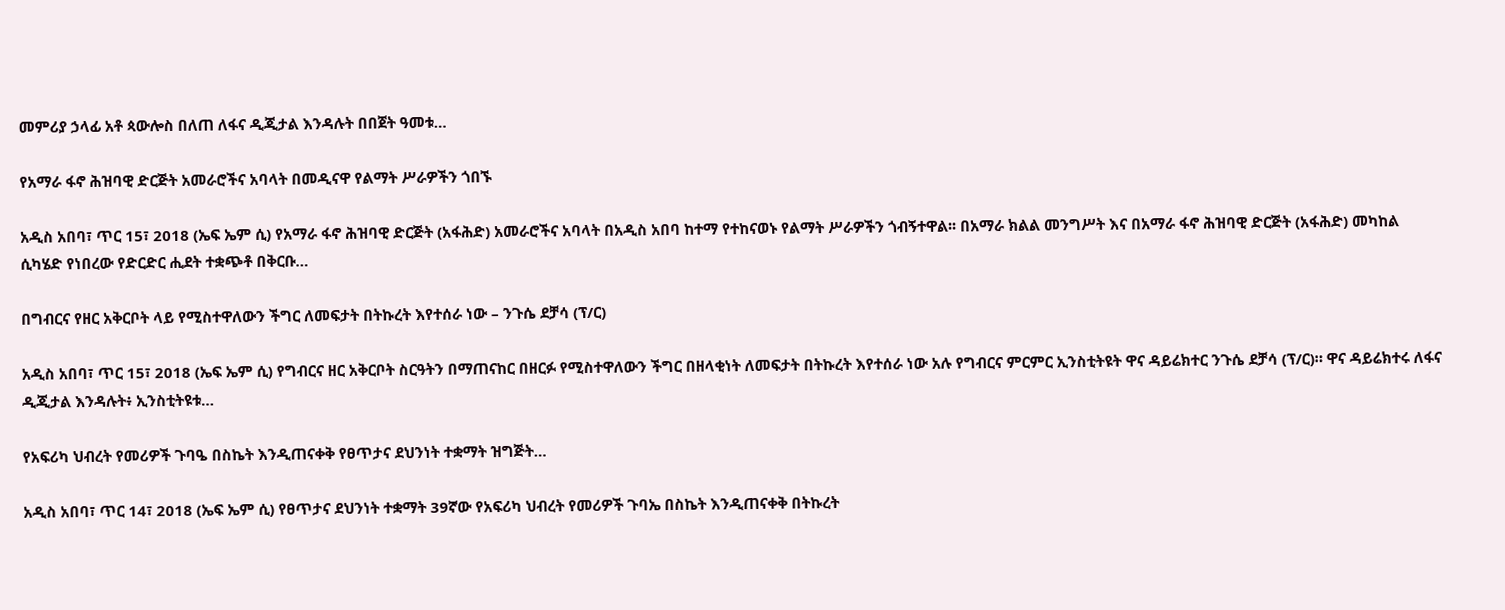መምሪያ ኃላፊ አቶ ጳውሎስ በለጠ ለፋና ዲጂታል እንዳሉት በበጀት ዓመቱ…

የአማራ ፋኖ ሕዝባዊ ድርጅት አመራሮችና አባላት በመዲናዋ የልማት ሥራዎችን ጎበኙ

አዲስ አበባ፣ ጥር 15፣ 2018 (ኤፍ ኤም ሲ) የአማራ ፋኖ ሕዝባዊ ድርጅት (አፋሕድ) አመራሮችና አባላት በአዲስ አበባ ከተማ የተከናወኑ የልማት ሥራዎችን ጎብኝተዋል፡፡ በአማራ ክልል መንግሥት እና በአማራ ፋኖ ሕዝባዊ ድርጅት (አፋሕድ) መካከል ሲካሄድ የነበረው የድርድር ሒደት ተቋጭቶ በቅርቡ…

በግብርና የዘር አቅርቦት ላይ የሚስተዋለውን ችግር ለመፍታት በትኩረት እየተሰራ ነው – ንጉሴ ደቻሳ (ፕ/ር)

አዲስ አበባ፣ ጥር 15፣ 2018 (ኤፍ ኤም ሲ) የግብርና ዘር አቅርቦት ስርዓትን በማጠናከር በዘርፉ የሚስተዋለውን ችግር በዘላቂነት ለመፍታት በትኩረት እየተሰራ ነው አሉ የግብርና ምርምር ኢንስቲትዩት ዋና ዳይሬክተር ንጉሴ ደቻሳ (ፕ/ር)። ዋና ዳይሬክተሩ ለፋና ዲጂታል እንዳሉት፥ ኢንስቲትዩቱ…

የአፍሪካ ህብረት የመሪዎች ጉባዔ በስኬት እንዲጠናቀቅ የፀጥታና ደህንነት ተቋማት ዝግጅት…

አዲስ አበባ፣ ጥር 14፣ 2018 (ኤፍ ኤም ሲ) የፀጥታና ደህንነት ተቋማት 39ኛው የአፍሪካ ህብረት የመሪዎች ጉባኤ በስኬት እንዲጠናቀቅ በትኩረት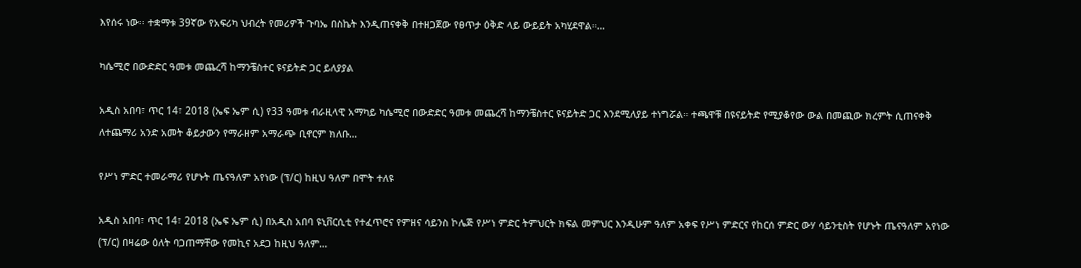እየሰሩ ነው፡፡ ተቋማቱ 39ኛው የአፍሪካ ህብረት የመሪዎች ጉባኤ በስኬት እንዲጠናቀቅ በተዘጋጀው የፀጥታ ዕቅድ ላይ ውይይት አካሂደዋል።…

ካሴሚሮ በውድድር ዓመቱ መጨረሻ ከማንቼስተር ዩናይትድ ጋር ይለያያል

አዲስ አበባ፣ ጥር 14፣ 2018 (ኤፍ ኤም ሲ) የ33 ዓመቱ ብራዚላዊ አማካይ ካሴሚሮ በውድድር ዓመቱ መጨረሻ ከማንቼስተር ዩናይትድ ጋር እንደሚለያይ ተነግሯል። ተጫዋቹ በዩናይትድ የሚያቆየው ውል በመጪው ክረምት ሲጠናቀቅ ለተጨማሪ አንድ አመት ቆይታውን የማራዘም አማራጭ ቢኖርም ክለቡ…

የሥነ ምድር ተመራማሪ የሆኑት ጤናዓለም አየነው (ፕ/ር) ከዚህ ዓለም በሞት ተለዩ

አዲስ አበባ፣ ጥር 14፣ 2018 (ኤፍ ኤም ሲ) በአዲስ አበባ ዩኒቨርሲቲ የተፈጥሮና የምዘና ሳይንስ ኮሌጅ የሥነ ምድር ትምህርት ክፍል መምህር እንዲሁም ዓለም አቀፍ የሥነ ምድርና የከርሰ ምድር ውሃ ሳይንቲስት የሆኑት ጤናዓለም አየነው (ፕ/ር) በዛሬው ዕለት ባጋጠማቸው የመኪና አደጋ ከዚህ ዓለም…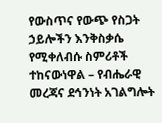የውስጥና የውጭ የስጋት ኃይሎችን እንቅስቃሴ የሚቀለብሱ ስምሪቶች ተከናውነዋል – የብሔራዊ መረጃና ደኅንነት አገልግሎት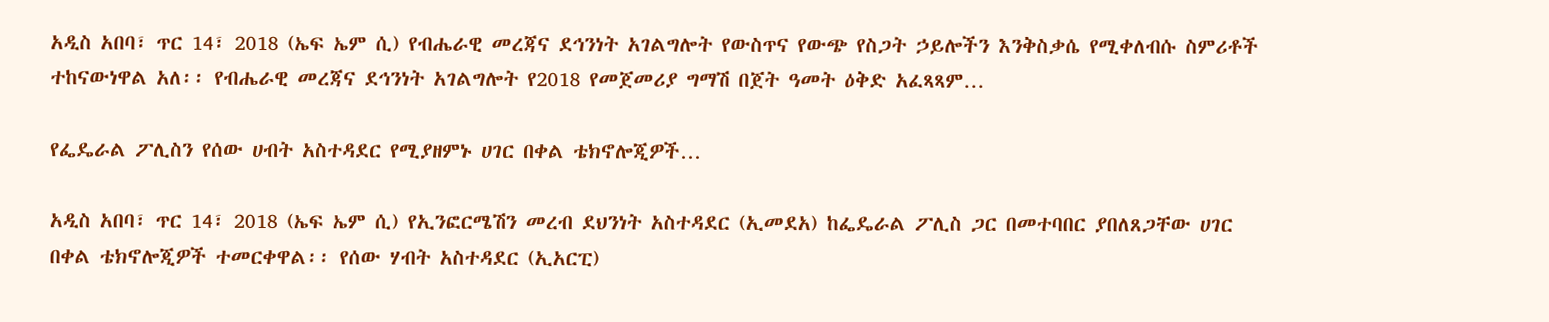አዲስ አበባ፣ ጥር 14፣ 2018 (ኤፍ ኤም ሲ) የብሔራዊ መረጃና ደኅንነት አገልግሎት የውስጥና የውጭ የስጋት ኃይሎችን እንቅስቃሴ የሚቀለብሱ ስምሪቶች ተከናውነዋል አለ፡፡ የብሔራዊ መረጃና ደኅንነት አገልግሎት የ2018 የመጀመሪያ ግማሽ በጀት ዓመት ዕቅድ አፈጻጻም…

የፌዴራል ፖሊስን የሰው ሀብት አስተዳደር የሚያዘምኑ ሀገር በቀል ቴክኖሎጂዎች…

አዲስ አበባ፣ ጥር 14፣ 2018 (ኤፍ ኤም ሲ) የኢንፎርሜሽን መረብ ደህንነት አስተዳደር (ኢመደአ) ከፌዴራል ፖሊስ ጋር በመተባበር ያበለጸጋቸው ሀገር በቀል ቴክኖሎጂዎች ተመርቀዋል፡፡ የሰው ሃብት አስተዳደር (ኢአርፒ)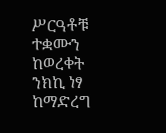ሥርዓቶቹ ተቋሙን ከወረቀት ንክኪ ነፃ ከማድረግ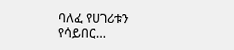ባለፈ የሀገሪቱን የሳይበር…